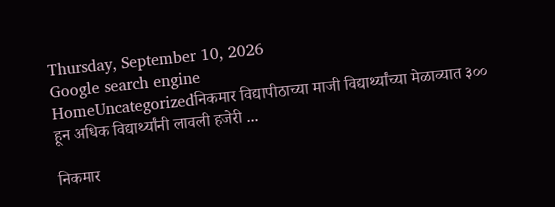Thursday, September 10, 2026
Google search engine
HomeUncategorizedनिकमार विद्यापीठाच्या माजी विद्यार्थ्यांच्या मेळाव्यात ३०० हून अधिक विद्यार्थ्यांनी लावली हजेरी ...

निकमार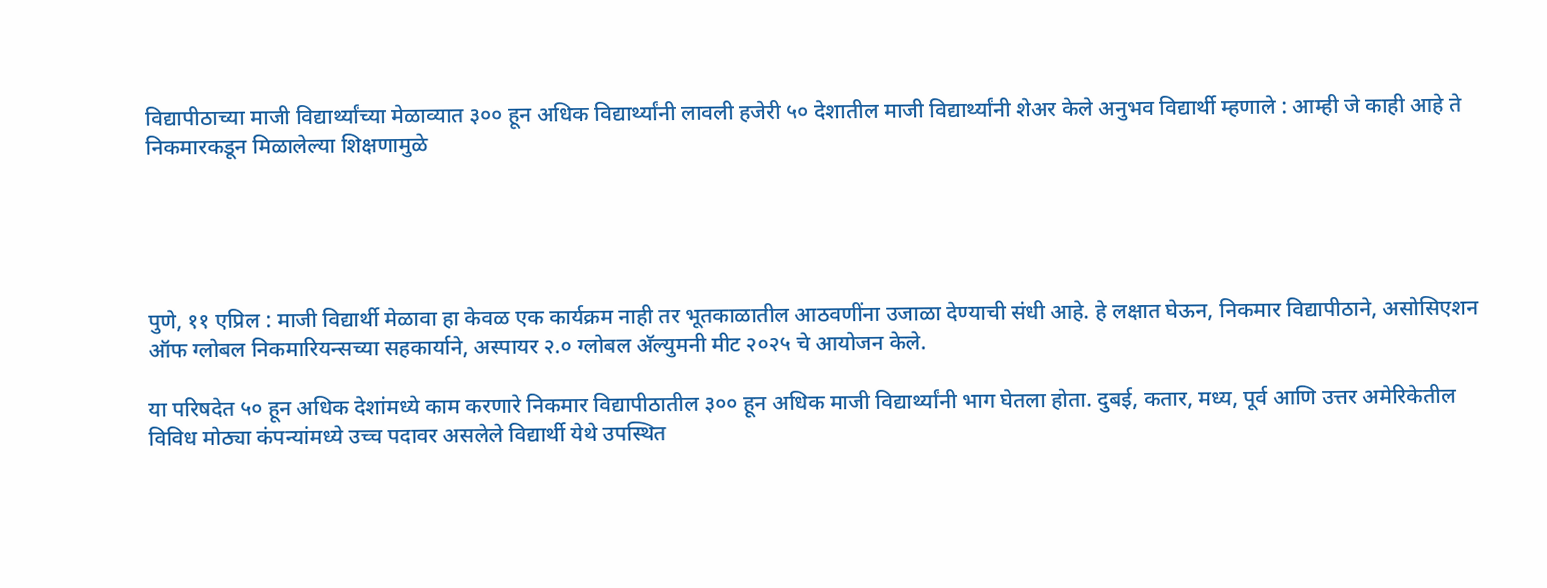विद्यापीठाच्या माजी विद्यार्थ्यांच्या मेळाव्यात ३०० हून अधिक विद्यार्थ्यांनी लावली हजेरी ५० देशातील माजी विद्यार्थ्यांनी शेअर केले अनुभव विद्यार्थी म्हणाले : आम्ही जे काही आहे ते निकमारकडून मिळालेल्या शिक्षणामुळे





पुणे, ११ एप्रिल : माजी विद्यार्थी मेळावा हा केवळ एक कार्यक्रम नाही तर भूतकाळातील आठवणींना उजाळा देण्याची संधी आहे. हे लक्षात घेऊन, निकमार विद्यापीठाने, असोसिएशन ऑफ ग्लोबल निकमारियन्सच्या सहकार्याने, अस्पायर २.० ग्लोबल अ‍ॅल्युमनी मीट २०२५ चे आयोजन केले.

या परिषदेत ५० हून अधिक देशांमध्ये काम करणारे निकमार विद्यापीठातील ३०० हून अधिक माजी विद्यार्थ्यांनी भाग घेतला होता. दुबई, कतार, मध्य, पूर्व आणि उत्तर अमेरिकेतील विविध मोठ्या कंपन्यांमध्ये उच्च पदावर असलेले विद्यार्थी येथे उपस्थित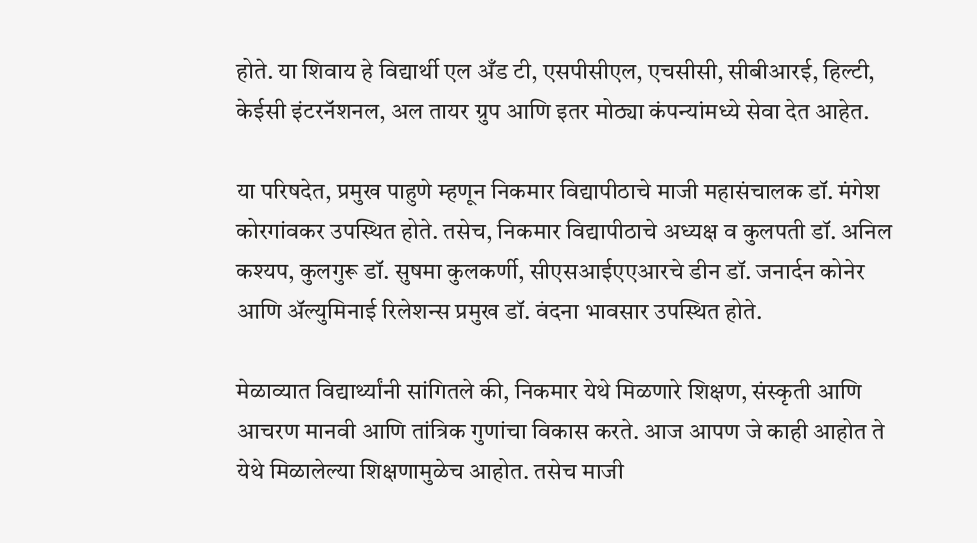होते. या शिवाय हे विद्यार्थी एल अँड टी, एसपीसीएल, एचसीसी, सीबीआरई, हिल्टी, केईसी इंटरनॅशनल, अल तायर ग्रुप आणि इतर मोठ्या कंपन्यांमध्ये सेवा देत आहेत.

या परिषदेत, प्रमुख पाहुणे म्हणून निकमार विद्यापीठाचे माजी महासंचालक डॉ. मंगेश कोरगांवकर उपस्थित होते. तसेच, निकमार विद्यापीठाचे अध्यक्ष व कुलपती डॉ. अनिल कश्यप, कुलगुरू डॉ. सुषमा कुलकर्णी, सीएसआईएएआरचे डीन डॉ. जनार्दन कोनेर आणि अ‍ॅल्युमिनाई रिलेशन्स प्रमुख डॉ. वंदना भावसार उपस्थित होते.

मेळाव्यात विद्यार्थ्यांनी सांगितले की, निकमार येथे मिळणारे शिक्षण, संस्कृती आणि आचरण मानवी आणि तांत्रिक गुणांचा विकास करते. आज आपण जे काही आहोत ते येथे मिळालेल्या शिक्षणामुळेच आहोत. तसेच माजी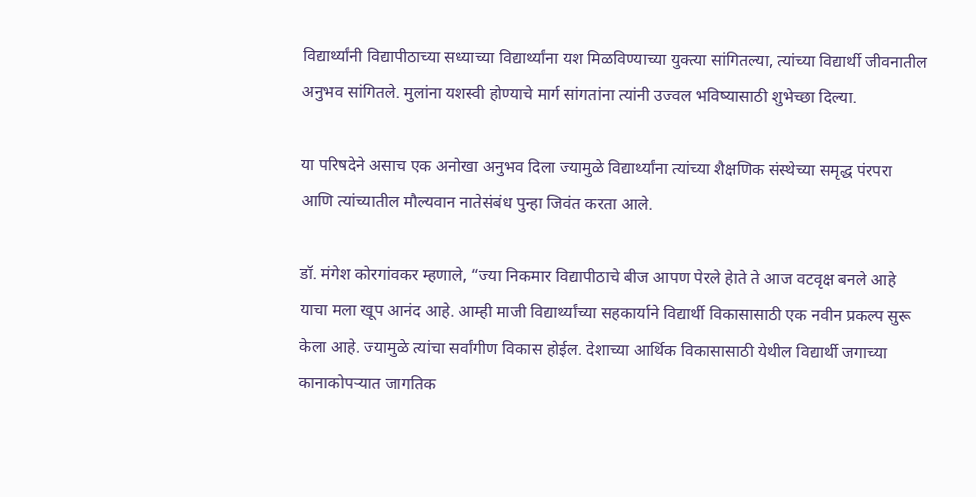विद्यार्थ्यांनी विद्यापीठाच्या सध्याच्या विद्यार्थ्यांना यश मिळविण्याच्या युक्त्या सांगितल्या, त्यांच्या विद्यार्थी जीवनातील अनुभव सांगितले. मुलांना यशस्वी होण्याचे मार्ग सांगतांना त्यांनी उज्वल भविष्यासाठी शुभेच्छा दिल्या.

या परिषदेने असाच एक अनोखा अनुभव दिला ज्यामुळे विद्यार्थ्यांना त्यांच्या शैक्षणिक संस्थेच्या समृद्ध पंरपरा आणि त्यांच्यातील मौल्यवान नातेसंबंध पुन्हा जिवंत करता आले.

डॉ. मंगेश कोरगांवकर म्हणाले, “ज्या निकमार विद्यापीठाचे बीज आपण पेरले हेाते ते आज वटवृक्ष बनले आहे याचा मला खूप आनंद आहे. आम्ही माजी विद्यार्थ्यांच्या सहकार्याने विद्यार्थी विकासासाठी एक नवीन प्रकल्प सुरू केला आहे. ज्यामुळे त्यांचा सर्वांगीण विकास होईल. देशाच्या आर्थिक विकासासाठी येथील विद्यार्थी जगाच्या कानाकोपर्‍यात जागतिक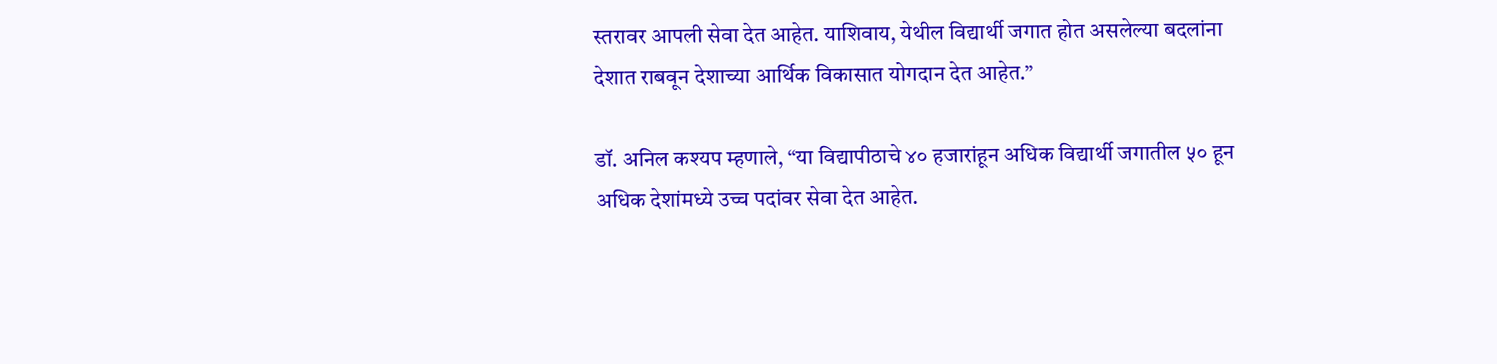स्तरावर आपली सेवा देत आहेत. याशिवाय, येथील विद्यार्थी जगात होत असलेल्या बदलांना देशात राबवून देशाच्या आर्थिक विकासात योगदान देत आहेत.”

डॉ. अनिल कश्यप म्हणाले, “या विद्यापीठाचे ४० हजारांहून अधिक विद्यार्थी जगातील ५० हून अधिक देशांमध्ये उच्च पदांवर सेवा देत आहेत.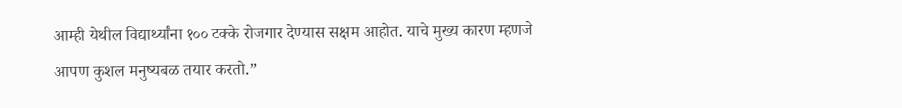आम्ही येथील विद्यार्थ्यांना १०० टक्के रोजगार देण्यास सक्षम आहोत. याचे मुख्य कारण म्हणजे आपण कुशल मनुष्यबळ तयार करतो.”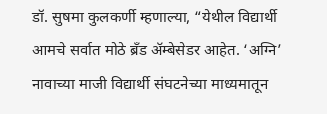डॉ. सुषमा कुलकर्णी म्हणाल्या, “येथील विद्यार्थी आमचे सर्वात मोठे ब्रँड अ‍ॅम्बेसेडर आहेत. ‘अग्नि’ नावाच्या माजी विद्यार्थी संघटनेच्या माध्यमातून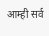आम्ही सर्व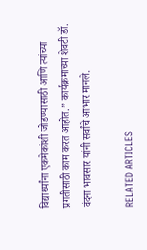विद्यार्थ्यांना एकमेकांशी जोडण्यासाठी आणि त्यांच्या प्रगतीसाठी काम करत आहोत.” कार्यक्रमाच्या शेवटी डॉ. वंदना भावसार यांनी सर्वांचे आभार मानले.

RELATED ARTICLES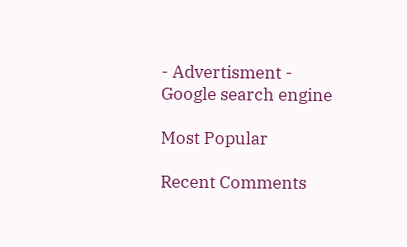- Advertisment -
Google search engine

Most Popular

Recent Comments